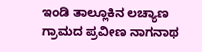ಇಂಡಿ ತಾಲ್ಲೂಕಿನ ಲಚ್ಯಾಣ ಗ್ರಾಮದ ಪ್ರವೀಣ ನಾಗನಾಥ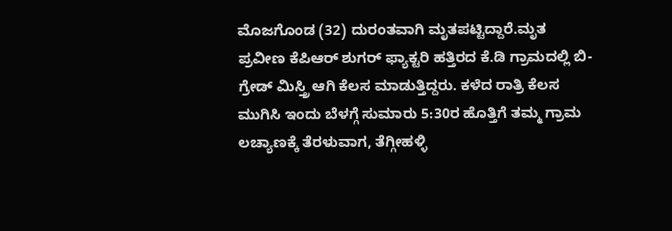ಮೊಜಗೊಂಡ (32) ದುರಂತವಾಗಿ ಮೃತಪಟ್ಟಿದ್ದಾರೆ.ಮೃತ ಪ್ರವೀಣ ಕೆಪಿಆರ್ ಶುಗರ್ ಫ್ಯಾಕ್ಟರಿ ಹತ್ತಿರದ ಕೆ.ಡಿ ಗ್ರಾಮದಲ್ಲಿ ಬಿ-ಗ್ರೇಡ್ ಮಿಸ್ತ್ರಿ ಆಗಿ ಕೆಲಸ ಮಾಡುತ್ತಿದ್ದರು. ಕಳೆದ ರಾತ್ರಿ ಕೆಲಸ ಮುಗಿಸಿ ಇಂದು ಬೆಳಗ್ಗೆ ಸುಮಾರು 5:30ರ ಹೊತ್ತಿಗೆ ತಮ್ಮ ಗ್ರಾಮ ಲಚ್ಯಾಣಕ್ಕೆ ತೆರಳುವಾಗ, ತೆಗ್ಗೀಹಳ್ಳಿ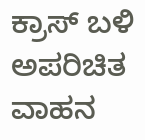ಕ್ರಾಸ್ ಬಳಿ ಅಪರಿಚಿತ ವಾಹನ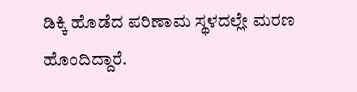ಡಿಕ್ಕಿ ಹೊಡೆದ ಪರಿಣಾಮ ಸ್ಥಳದಲ್ಲೇ ಮರಣ ಹೊಂದಿದ್ದಾರೆ.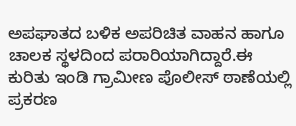ಅಪಘಾತದ ಬಳಿಕ ಅಪರಿಚಿತ ವಾಹನ ಹಾಗೂ ಚಾಲಕ ಸ್ಥಳದಿಂದ ಪರಾರಿಯಾಗಿದ್ದಾರೆ.ಈ ಕುರಿತು ಇಂಡಿ ಗ್ರಾಮೀಣ ಪೊಲೀಸ್ ಠಾಣೆಯಲ್ಲಿ ಪ್ರಕರಣ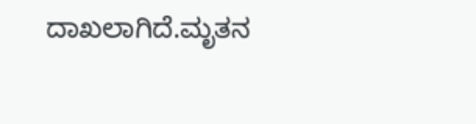ದಾಖಲಾಗಿದೆ.ಮೃತನ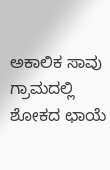ಅಕಾಲಿಕ ಸಾವು ಗ್ರಾಮದಲ್ಲಿ ಶೋಕದ ಛಾಯೆ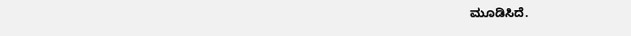ಮೂಡಿಸಿದೆ.